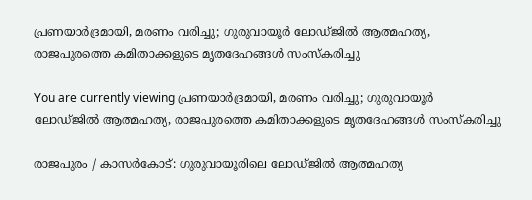പ്രണയാർദ്രമായി, മരണം വരിച്ചു; ഗുരുവായൂർ ലോഡ്‌ജിൽ ആത്മഹത്യ, രാജപുരത്തെ കമിതാക്കളുടെ മൃതദേഹങ്ങൾ സംസ്‌കരിച്ചു

You are currently viewing പ്രണയാർദ്രമായി, മരണം വരിച്ചു; ഗുരുവായൂർ ലോഡ്‌ജിൽ ആത്മഹത്യ, രാജപുരത്തെ കമിതാക്കളുടെ മൃതദേഹങ്ങൾ സംസ്‌കരിച്ചു

രാജപുരം / കാസർകോട്: ഗുരുവായൂരിലെ ലോഡ്‌ജിൽ ആത്മഹത്യ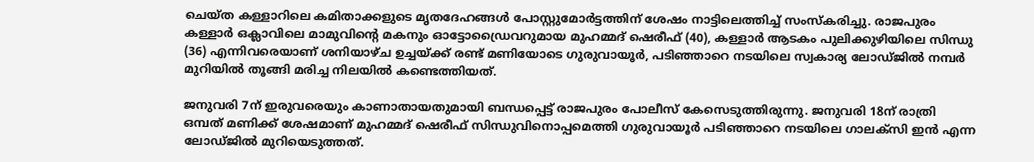ചെയ്‌ത കള്ളാറിലെ കമിതാക്കളുടെ മൃതദേഹങ്ങൾ പോസ്റ്റുമോർട്ടത്തിന് ശേഷം നാട്ടിലെത്തിച്ച്‌ സംസ്‌കരിച്ചു. രാജപുരം കള്ളാർ ഒക്ലാവിലെ മാമുവിൻ്റെ മകനും ഓട്ടോഡ്രൈവറുമായ മുഹമ്മദ് ഷെരീഫ് (40), കള്ളാർ ആടകം പുലിക്കുഴിയിലെ സിന്ധു (36) എന്നിവരെയാണ് ശനിയാഴ്‌ച ഉച്ചയ്ക്ക് രണ്ട് മണിയോടെ ഗുരുവായൂർ, പടിഞ്ഞാറെ നടയിലെ സ്വകാര്യ ലോഡ്‌ജിൽ നമ്പർ മുറിയിൽ തൂങ്ങി മരിച്ച നിലയിൽ കണ്ടെത്തിയത്.

ജനുവരി 7ന് ഇരുവരെയും കാണാതായതുമായി ബന്ധപ്പെട്ട് രാജപുരം പോലീസ് കേസെടുത്തിരുന്നു. ജനുവരി 18ന് രാത്രി ഒമ്പത് മണിക്ക് ശേഷമാണ് മുഹമ്മദ് ഷെരീഫ് സിന്ധുവിനൊപ്പമെത്തി ഗുരുവായൂർ പടിഞ്ഞാറെ നടയിലെ ഗാലക്സി ഇൻ എന്ന ലോഡ്‌ജിൽ മുറിയെടുത്തത്.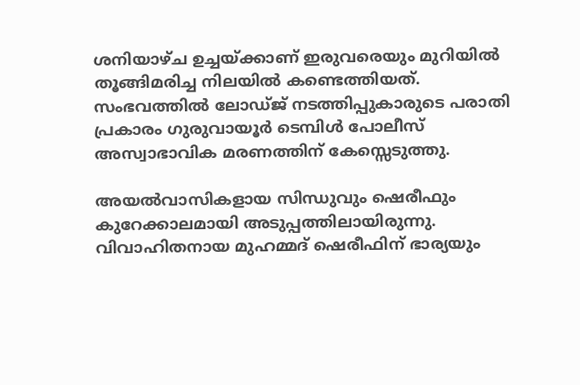ശനിയാഴ്‌ച ഉച്ചയ്ക്കാണ് ഇരുവരെയും മുറിയിൽ തൂങ്ങിമരിച്ച നിലയിൽ കണ്ടെത്തിയത്. സംഭവത്തിൽ ലോഡ്‌ജ് നടത്തിപ്പുകാരുടെ പരാതി പ്രകാരം ഗുരുവായൂർ ടെമ്പിൾ പോലീസ് അസ്വാഭാവിക മരണത്തിന് കേസ്സെടുത്തു.

അയൽവാസികളായ സിന്ധുവും ഷെരീഫും കുറേക്കാലമായി അടുപ്പത്തിലായിരുന്നു. വിവാഹിതനായ മുഹമ്മദ് ഷെരീഫിന് ഭാര്യയും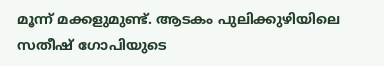മൂന്ന് മക്കളുമുണ്ട്. ആടകം പുലിക്കുഴിയിലെ സതീഷ് ഗോപിയുടെ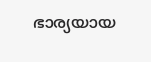ഭാര്യയായ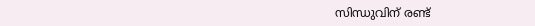സിന്ധുവിന് രണ്ട്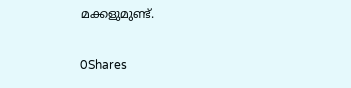മക്കളുമുണ്ട്.

0Shares